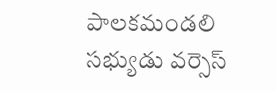పాలకమండలి సభ్యుడు వర్సెస్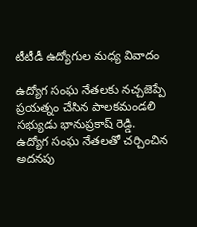టీటీడీ ఉద్యోగుల మధ్య వివాదం

ఉద్యోగ సంఘ నేతలకు నచ్చజెప్పే ప్రయత్నం చేసిన పాలకమండలి సభ్యుడు భానుప్రకాష్ రెడ్డి. ఉద్యోగ సంఘ నేతలతో చర్చించిన అదనపు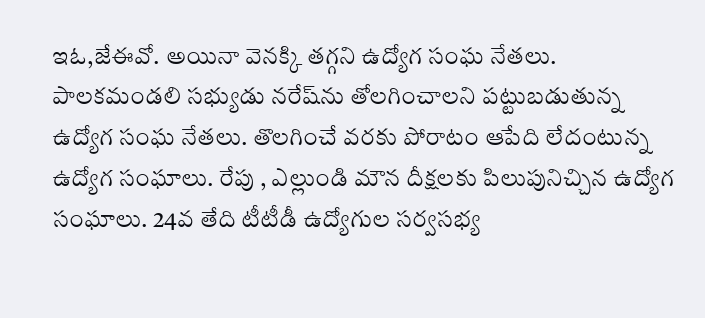ఇఓ,జేఈవో. అయినా వెనక్కి తగ్గని ఉద్యోగ సంఘ నేతలు. పాలకమండలి సభ్యుడు నరేష్‌ను తోలగించాలని పట్టుబడుతున్న ఉద్యోగ సంఘ నేతలు. తొలగించే వరకు పోరాటం ఆపేది లేదంటున్న ఉద్యోగ సంఘాలు. రేపు , ఎల్లుండి మౌన దీక్షలకు పిలుపునిచ్చిన ఉద్యోగ సంఘాలు. 24వ తేది టీటీడీ ఉద్యోగుల సర్వసభ్య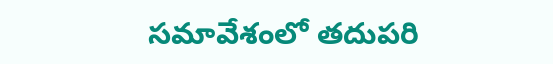సమావేశంలో తదుపరి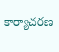కార్యాచరణ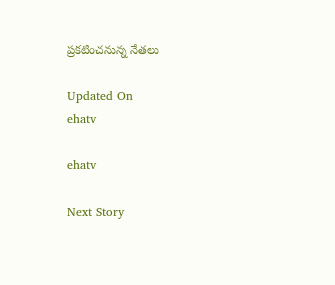ప్రకటించనున్న నేతలు

Updated On
ehatv

ehatv

Next Story